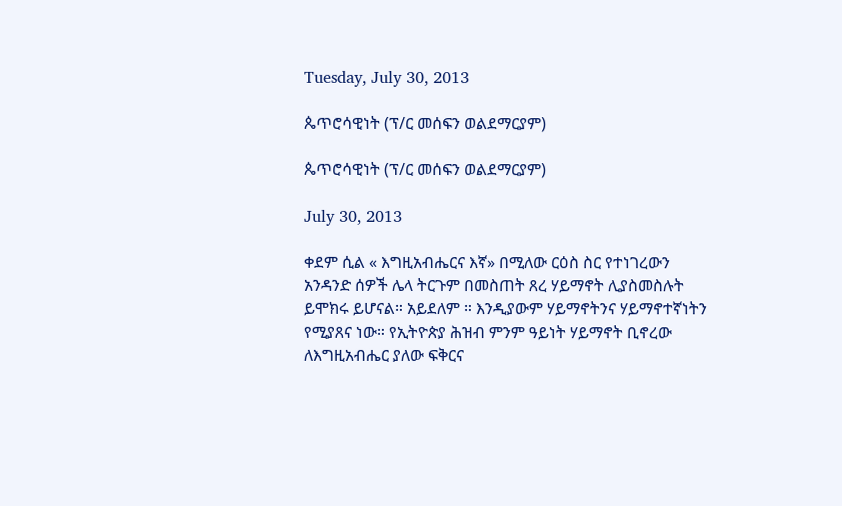Tuesday, July 30, 2013

ጴጥሮሳዊነት (ፕ/ር መሰፍን ወልደማርያም)

ጴጥሮሳዊነት (ፕ/ር መሰፍን ወልደማርያም)

July 30, 2013

ቀደም ሲል « እግዚአብሔርና እኛ» በሚለው ርዕስ ስር የተነገረውን አንዳንድ ሰዎች ሌላ ትርጉም በመስጠት ጸረ ሃይማኖት ሊያስመስሉት ይሞክሩ ይሆናል። አይደለም ። እንዲያውም ሃይማኖትንና ሃይማኖተኛነትን የሚያጸና ነው። የኢትዮጵያ ሕዝብ ምንም ዓይነት ሃይማኖት ቢኖረው ለእግዚአብሔር ያለው ፍቅርና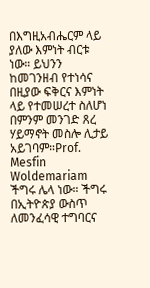በእግዚአብሔርም ላይ ያለው እምነት ብርቱ ነው። ይህንን ከመገንዘብ የተነሳና በዚያው ፍቅርና እምነት ላይ የተመሠረተ ስለሆነ በምንም መንገድ ጸረ ሃይማኖት መስሎ ሊታይ አይገባም።Prof. Mesfin Woldemariam
ችግሩ ሌላ ነው። ችግሩ በኢትዮጵያ ውስጥ ለመንፈሳዊ ተግባርና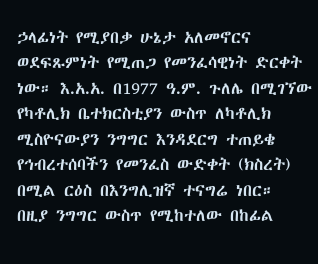ኃላፊነት የሚያበቃ ሁኔታ አለመኖርና ወደፍጹምነት የሚጠጋ የመንፈሳዊነት ድርቀት ነው። እ.አ.አ. በ1977 ዓ.ም. ጉለሌ በሚገኘው የካቶሊክ ቤተክርስቲያን ውስጥ ለካቶሊክ ሚስዮናውያን ንግግር እንዳደርግ ተጠይቄ የኅብረተሰባችን የመንፈስ ውድቀት (ክስረት) በሚል ርዕስ በእንግሊዝኛ ተናግሬ ነበር። በዚያ ንግግር ውስጥ የሚከተለው በከፊል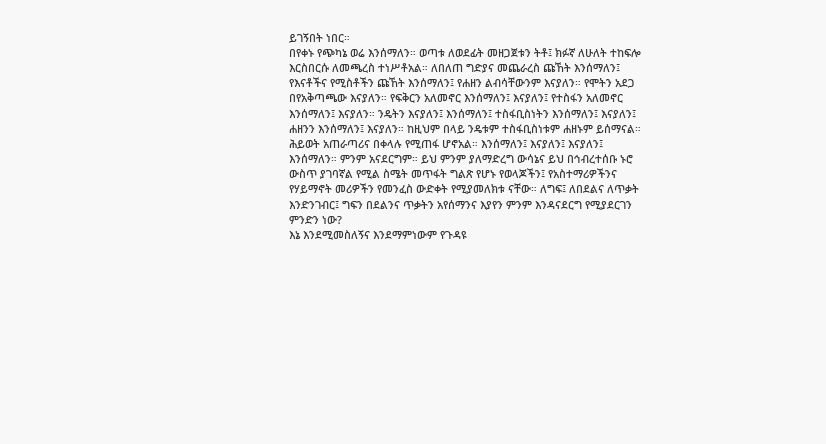ይገኝበት ነበር።
በየቀኑ የጭካኔ ወሬ እንሰማለን። ወጣቱ ለወደፊት መዘጋጀቱን ትቶ፤ ክፉኛ ለሁለት ተከፍሎ እርስበርሱ ለመጫረስ ተነሥቶአል። ለበለጠ ግድያና መጨራረስ ጩኸት እንሰማለን፤ የእናቶችና የሚስቶችን ጩኸት እንሰማለን፤ የሐዘን ልብሳቸውንም እናያለን። የሞትን አደጋ በየአቅጣጫው እናያለን። የፍቅርን አለመኖር እንሰማለን፤ እናያለን፤ የተስፋን አለመኖር እንሰማለን፤ እናያለን። ንዴትን እናያለን፤ እንሰማለን፤ ተስፋቢስነትን እንሰማለን፤ እናያለን፤ ሐዘንን እንሰማለን፤ እናያለን። ከዚህም በላይ ንዴቱም ተስፋቢስነቱም ሐዘኑም ይሰማናል። ሕይወት አጠራጣሪና በቀላሉ የሚጠፋ ሆኖአል። እንሰማለን፤ እናያለን፤ እናያለን፤ እንሰማለን። ምንም አናደርግም። ይህ ምንም ያለማድረግ ውሳኔና ይህ በኅብረተሰቡ ኑሮ ውስጥ ያገባኛል የሚል ስሜት መጥፋት ግልጽ የሆኑ የወላጆችን፤ የአስተማሪዎችንና የሃይማኖት መሪዎችን የመንፈስ ውድቀት የሚያመለክቱ ናቸው። ለግፍ፤ ለበደልና ለጥቃት እንድንገብር፤ ግፍን በደልንና ጥቃትን አየሰማንና እያየን ምንም እንዳናደርግ የሚያደርገን ምንድን ነው?
እኔ እንደሚመስለኝና እንደማምነውም የጉዳዩ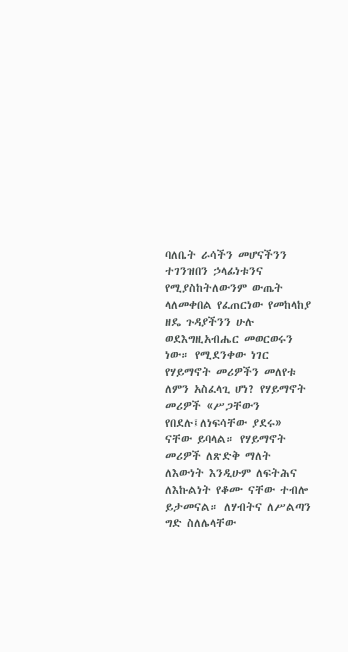ባለቤት ራሳችን መሆናችንን ተገንዝበን ኃላፊነቱንና የሚያስከትለውንም ውጤት ላለመቀበል የፈጠርነው የመከላከያ ዘዴ ጉዳያችንን ሁሉ ወደእግዚአብሔር መወርወሩን ነው። የሚደንቀው ነገር የሃይማኖት መሪዎችን መለየቱ ለምን አስፈላጊ ሆነ? የሃይማኖት መሪዎች «ሥጋቸውን የበደሉ፤ለነፍሳቸው ያደሩ» ናቸው ይባላል። የሃይማኖት መሪዎች ለጽድቅ ማለት ለእውነት እንዲሁም ለፍትሕና ለእኩልነት የቆሙ ናቸው ተብሎ ይታመናል። ለሃብትና ለሥልጣን ግድ ስለሌላቸው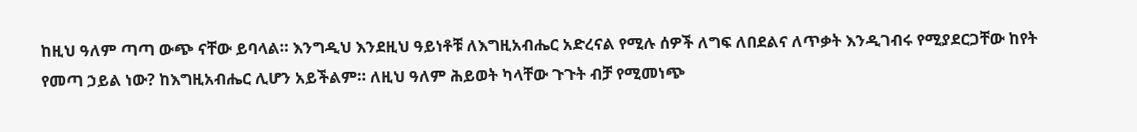ከዚህ ዓለም ጣጣ ውጭ ናቸው ይባላል። እንግዲህ እንደዚህ ዓይነቶቹ ለእግዚአብሔር አድረናል የሚሉ ሰዎች ለግፍ ለበደልና ለጥቃት እንዲገብሩ የሚያደርጋቸው ከየት የመጣ ኃይል ነው? ከእግዚአብሔር ሊሆን አይችልም። ለዚህ ዓለም ሕይወት ካላቸው ጉጉት ብቻ የሚመነጭ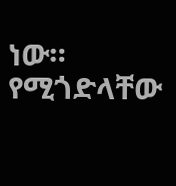ነው። የሚጎድላቸው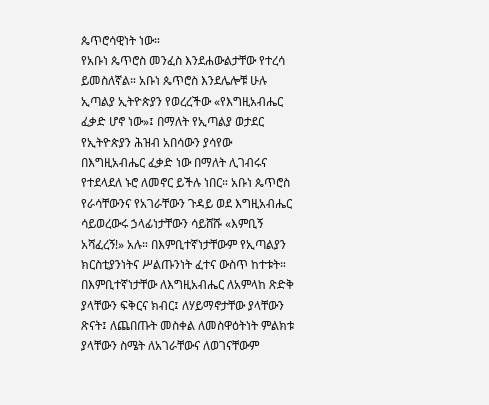ጴጥሮሳዊነት ነው።
የአቡነ ጴጥሮስ መንፈስ እንደሐውልታቸው የተረሳ ይመስለኛል። አቡነ ጴጥሮስ እንደሌሎቹ ሁሉ ኢጣልያ ኢትዮጵያን የወረረችው «የእግዚአብሔር ፈቃድ ሆኖ ነው»፤ በማለት የኢጣልያ ወታደር የኢትዮጵያን ሕዝብ አበሳውን ያሳየው በእግዚአብሔር ፈቃድ ነው በማለት ሊገብሩና የተደላደለ ኑሮ ለመኖር ይችሉ ነበር። አቡነ ጴጥሮስ የራሳቸውንና የአገራቸውን ጉዳይ ወደ እግዚአብሔር ሳይወረውሩ ኃላፊነታቸውን ሳይሸሹ «እምቢኝ አሻፈረኝ!» አሉ። በእምቢተኛነታቸውም የኢጣልያን ክርስቲያንነትና ሥልጡንነት ፈተና ውስጥ ከተቱት። በእምቢተኛነታቸው ለእግዚአብሔር ለአምላከ ጽድቅ ያላቸውን ፍቅርና ክብር፤ ለሃይማኖታቸው ያላቸውን ጽናት፤ ለጨበጡት መስቀል ለመስዋዕትነት ምልክቱ ያላቸውን ስሜት ለአገራቸውና ለወገናቸውም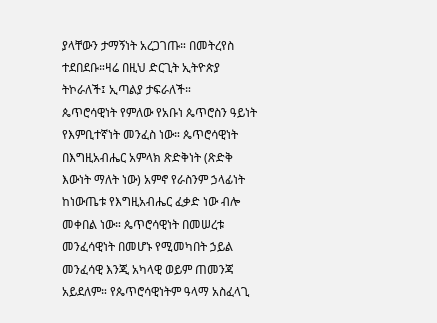ያላቸውን ታማኝነት አረጋገጡ። በመትረየስ ተደበደቡ።ዛሬ በዚህ ድርጊት ኢትዮጵያ ትኮራለች፤ ኢጣልያ ታፍራለች።
ጴጥሮሳዊነት የምለው የአቡነ ጴጥሮስን ዓይነት የእምቢተኛነት መንፈስ ነው። ጴጥሮሳዊነት በእግዚአብሔር አምላክ ጽድቅነት (ጽድቅ እውነት ማለት ነው) አምኖ የራስንም ኃላፊነት ከነውጤቱ የእግዚአብሔር ፈቃድ ነው ብሎ መቀበል ነው። ጴጥሮሳዊነት በመሠረቱ መንፈሳዊነት በመሆኑ የሚመካበት ኃይል መንፈሳዊ እንጂ አካላዊ ወይም ጠመንጃ አይደለም። የጴጥሮሳዊነትም ዓላማ አስፈላጊ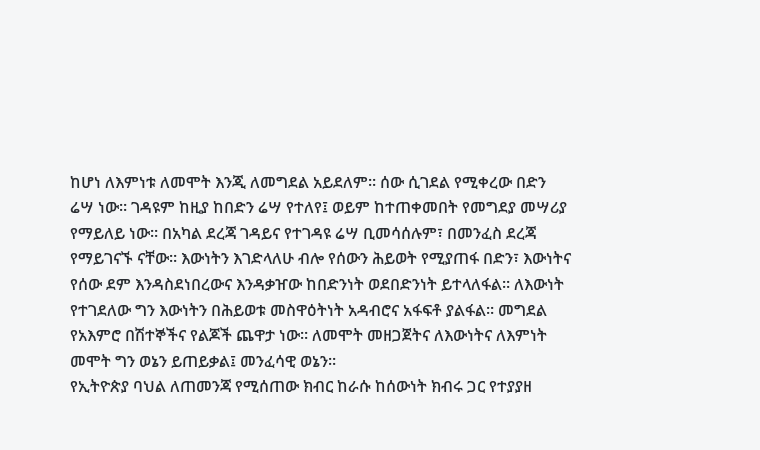ከሆነ ለእምነቱ ለመሞት እንጂ ለመግደል አይደለም። ሰው ሲገደል የሚቀረው በድን ሬሣ ነው። ገዳዩም ከዚያ ከበድን ሬሣ የተለየ፤ ወይም ከተጠቀመበት የመግደያ መሣሪያ የማይለይ ነው። በአካል ደረጃ ገዳይና የተገዳዩ ሬሣ ቢመሳሰሉም፣ በመንፈስ ደረጃ የማይገናኙ ናቸው። እውነትን እገድላለሁ ብሎ የሰውን ሕይወት የሚያጠፋ በድን፣ እውነትና የሰው ደም እንዳስደነበረውና እንዳቃዠው ከበድንነት ወደበድንነት ይተላለፋል። ለእውነት የተገደለው ግን እውነትን በሕይወቱ መስዋዕትነት አዳብሮና አፋፍቶ ያልፋል። መግደል የአእምሮ በሽተኞችና የልጆች ጨዋታ ነው። ለመሞት መዘጋጀትና ለእውነትና ለእምነት መሞት ግን ወኔን ይጠይቃል፤ መንፈሳዊ ወኔን።
የኢትዮጵያ ባህል ለጠመንጃ የሚሰጠው ክብር ከራሱ ከሰውነት ክብሩ ጋር የተያያዘ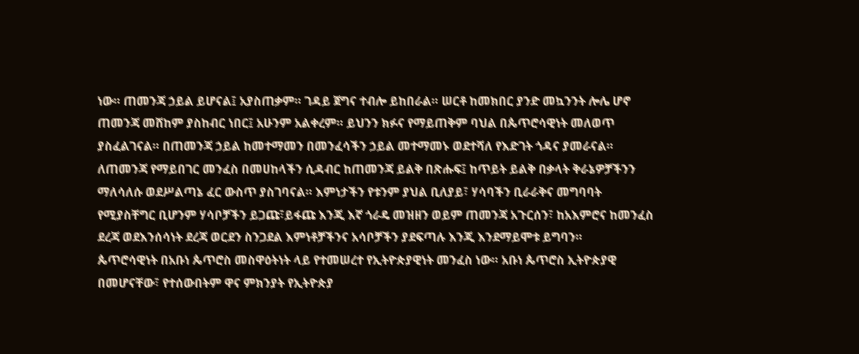ነው። ጠመንጃ ኃይል ይሆናል፤ አያስጠቃም። ገዳይ ጀግና ተብሎ ይከበራል። ሠርቶ ከመክበር ያንድ መኳንንት ሎሌ ሆኖ ጠመንጃ መሸከም ያስከብር ነበር፤ አሁንም አልቀረም። ይህንን ክፉና የማይጠቅም ባህል በጴጥሮሳዊነት መለወጥ ያስፈልገናል። በጠመንጃ ኃይል ከመተማመን በመንፈሳችን ኃይል መተማመኑ ወደተሻለ የእድገት ጎዳና ያመራናል። ለጠመንጃ የማይበገር መንፈስ በመሀከላችን ሲዳብር ከጠመንጃ ይልቅ በጽሑፍ፤ ከጥይት ይልቅ በቃላት ቅራኔዎቻችንን ማለሳለሱ ወደሥልጣኔ ፈር ውስጥ ያስገባናል። እምነታችን የቱንም ያህል ቢለያይ፣ ሃሳባችን ቢራራቅና መግባባት የሚያስቸግር ቢሆንም ሃሳቦቻችን ይጋጩ፣ይፋጩ እንጂ እኛ ጎራዴ መዝዘን ወይም ጠመንጃ አጉርሰን፣ ከአእምሮና ከመንፈስ ደረጃ ወደእንሰሳነት ደረጃ ወርደን ስንጋደል እምነቶቻችንና አሳቦቻችን ያደፍጣሉ እንጂ እንደማይሞቱ ይግባን።
ጴጥሮሳዊነት በአቡነ ጴጥሮስ መስዋዕትነት ላይ የተመሠረተ የኢትዮጵያዊነት መንፈስ ነው። አቡነ ጴጥሮስ ኢትዮጵያዊ በመሆናቸው፣ የተሰውበትም ዋና ምክንያት የኢትዮጵያ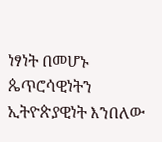ነፃነት በመሆኑ ጴጥሮሳዊነትን ኢትዮጵያዊነት እንበለው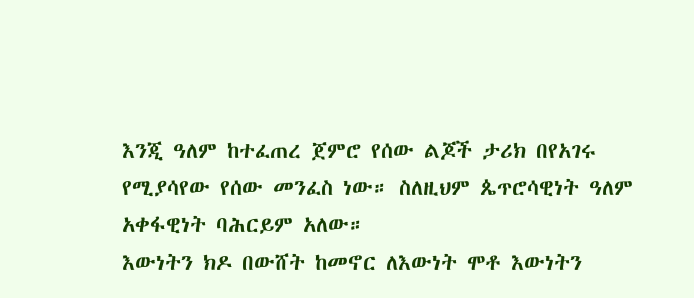እንጂ ዓለም ከተፈጠረ ጀምሮ የሰው ልጆች ታሪክ በየአገሩ የሚያሳየው የሰው መንፈስ ነው። ስለዚህም ጴጥሮሳዊነት ዓለም አቀፋዊነት ባሕርይም አለው።
እውነትን ክዶ በውሸት ከመኖር ለእውነት ሞቶ እውነትን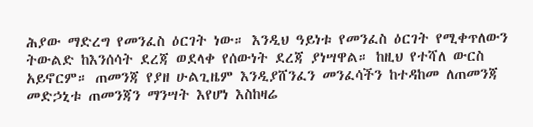ሕያው ማድረግ የመንፈስ ዕርገት ነው። እንዲህ ዓይነቱ የመንፈስ ዕርገት የሚቀጥለውን ትውልድ ከእንሰሳት ደረጃ ወደላቀ የሰውነት ደረጃ ያነሣዋል። ከዚህ የተሻለ ውርስ አይኖርም። ጠመንጃ የያዘ ሁልጊዜም እንዲያሸንፈን መንፈሳችን ከተዳከመ ለጠመንጃ መድኃኒቱ ጠመንጃን ማንሣት እየሆነ እስከዛሬ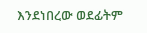እንደነበረው ወደፊትም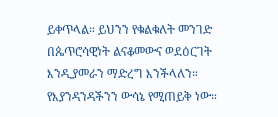ይቀጥላል። ይህንን የቁልቁለት መንገድ በጴጥሮሳዊነት ልናቆመውና ወደዕርገት እንዲያመራን ማድረግ እንችላለን። የእያንዳንዳችንን ውሳኔ የሚጠይቅ ነው።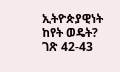ኢትዮጵያዊነት ከየት ወዴት? ገጽ 42-43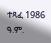ተጻፈ 1986 ዓ.ም.